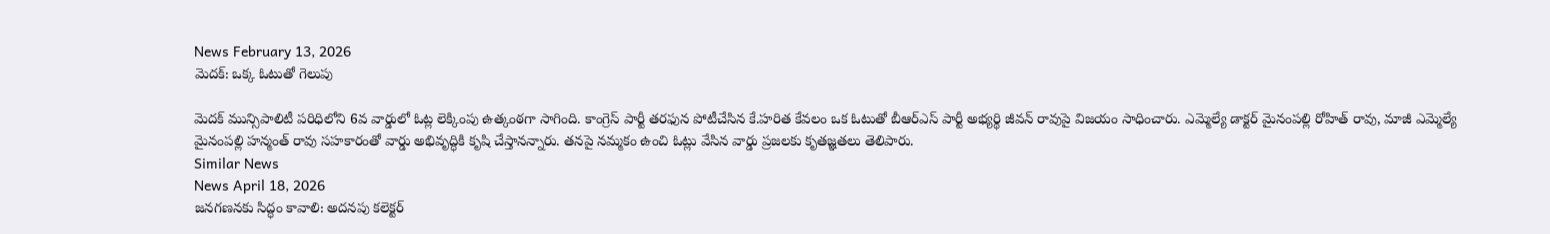News February 13, 2026
మెదక్: ఒక్క ఓటుతో గెలుపు

మెదక్ మున్సిపాలిటీ పరిధిలోని 6వ వార్డులో ఓట్ల లెక్కింపు ఉత్కంఠగా సాగింది. కాంగ్రెస్ పార్టీ తరఫున పోటీచేసిన కే.హరిత కేవలం ఒక ఓటుతో బీఆర్ఎస్ పార్టీ అభ్యర్థి జీవన్ రావుపై విజయం సాధించారు. ఎమ్మెల్యే డాక్టర్ మైనంపల్లి రోహిత్ రావు, మాజీ ఎమ్మెల్యే మైనంపల్లి హన్మంత్ రావు సహకారంతో వార్డు అభివృద్ధికి కృషి చేస్తానన్నారు. తనపై నమ్మకం ఉంచి ఓట్లు వేసిన వార్డు ప్రజలకు కృతజ్ఞతలు తెలిపారు.
Similar News
News April 18, 2026
జనగణనకు సిద్ధం కావాలి: అదనపు కలెక్టర్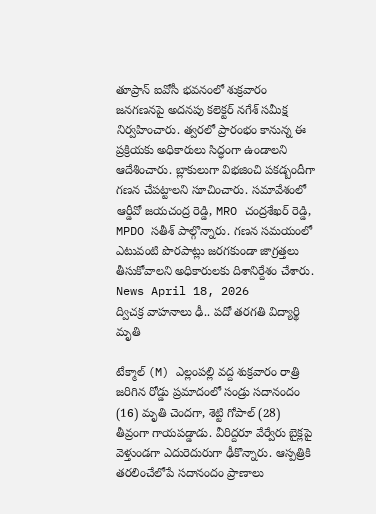తూప్రాన్ ఐవోసీ భవనంలో శుక్రవారం జనగణనపై అదనపు కలెక్టర్ నగేశ్ సమీక్ష నిర్వహించారు. త్వరలో ప్రారంభం కానున్న ఈ ప్రక్రియకు అధికారులు సిద్ధంగా ఉండాలని ఆదేశించారు. బ్లాకులుగా విభజించి పకడ్బందీగా గణన చేపట్టాలని సూచించారు. సమావేశంలో ఆర్డీవో జయచంద్ర రెడ్డి, MRO చంద్రశేఖర్ రెడ్డి, MPDO సతీశ్ పాల్గొన్నారు. గణన సమయంలో ఎటువంటి పొరపాట్లు జరగకుండా జాగ్రత్తలు తీసుకోవాలని అధికారులకు దిశానిర్దేశం చేశారు.
News April 18, 2026
ద్విచక్ర వాహనాలు ఢీ.. పదో తరగతి విద్యార్థి మృతి

టేక్మాల్ (M) ఎల్లంపల్లి వద్ద శుక్రవారం రాత్రి జరిగిన రోడ్డు ప్రమాదంలో సండ్రు సదానందం (16) మృతి చెందగా, శెట్టి గోపాల్ (28) తీవ్రంగా గాయపడ్డాడు. వీరిద్దరూ వేర్వేరు బైక్లపై వెళ్తుండగా ఎదురెదురుగా ఢీకొన్నారు. ఆస్పత్రికి తరలించేలోపే సదానందం ప్రాణాలు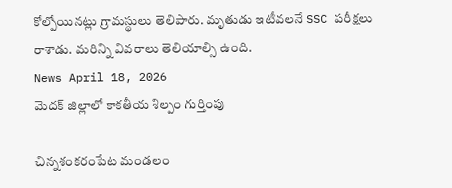కోల్పోయినట్లు గ్రామస్థులు తెలిపారు. మృతుడు ఇటీవలనే SSC పరీక్షలు రాశాడు. మరిన్ని వివరాలు తెలియాల్సి ఉంది.
News April 18, 2026
మెదక్ జిల్లాలో కాకతీయ శిల్పం గుర్తింపు

చిన్నశంకరంపేట మండలం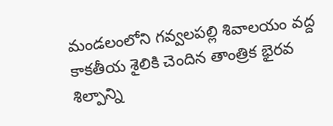మండలంలోని గవ్వలపల్లి శివాలయం వద్ద కాకతీయ శైలికి చెందిన తాంత్రిక భైరవ శిల్పాన్ని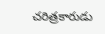చరిత్రకారుడు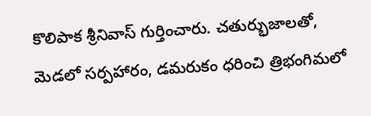కొలిపాక శ్రీనివాస్ గుర్తించారు. చతుర్భుజాలతో, మెడలో సర్పహారం, డమరుకం ధరించి త్రిభంగిమలో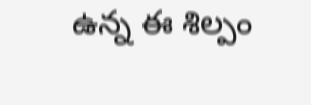ఉన్న ఈ శిల్పం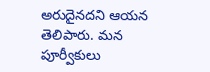అరుదైనదని ఆయన తెలిపారు. మన పూర్వీకులు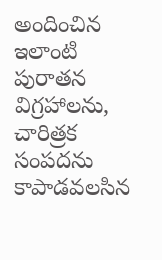అందించిన ఇలాంటి పురాతన విగ్రహాలను, చారిత్రక సంపదను కాపాడవలసిన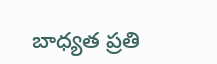బాధ్యత ప్రతి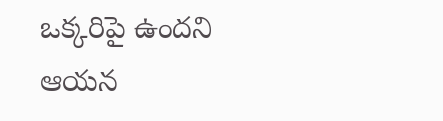ఒక్కరిపై ఉందని ఆయన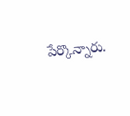పేర్కొన్నారు.